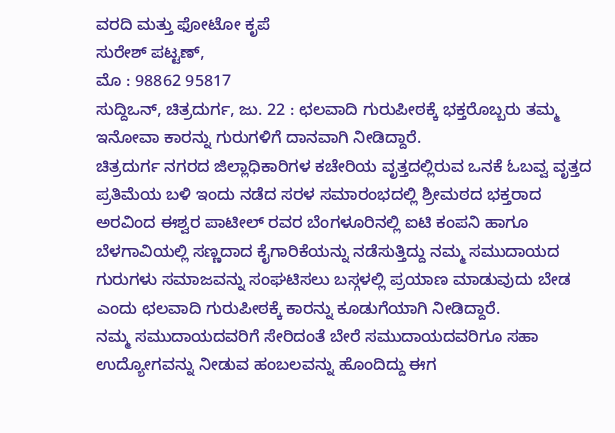ವರದಿ ಮತ್ತು ಫೋಟೋ ಕೃಪೆ
ಸುರೇಶ್ ಪಟ್ಟಣ್,
ಮೊ : 98862 95817
ಸುದ್ದಿಒನ್, ಚಿತ್ರದುರ್ಗ, ಜು. 22 : ಛಲವಾದಿ ಗುರುಪೀಠಕ್ಕೆ ಭಕ್ತರೊಬ್ಬರು ತಮ್ಮ ಇನೋವಾ ಕಾರನ್ನು ಗುರುಗಳಿಗೆ ದಾನವಾಗಿ ನೀಡಿದ್ದಾರೆ.
ಚಿತ್ರದುರ್ಗ ನಗರದ ಜಿಲ್ಲಾಧಿಕಾರಿಗಳ ಕಚೇರಿಯ ವೃತ್ತದಲ್ಲಿರುವ ಒನಕೆ ಓಬವ್ವ ವೃತ್ತದ ಪ್ರತಿಮೆಯ ಬಳಿ ಇಂದು ನಡೆದ ಸರಳ ಸಮಾರಂಭದಲ್ಲಿ ಶ್ರೀಮಠದ ಭಕ್ತರಾದ ಅರವಿಂದ ಈಶ್ವರ ಪಾಟೀಲ್ ರವರ ಬೆಂಗಳೂರಿನಲ್ಲಿ ಐಟಿ ಕಂಪನಿ ಹಾಗೂ ಬೆಳಗಾವಿಯಲ್ಲಿ ಸಣ್ಣದಾದ ಕೈಗಾರಿಕೆಯನ್ನು ನಡೆಸುತ್ತಿದ್ದು ನಮ್ಮ ಸಮುದಾಯದ ಗುರುಗಳು ಸಮಾಜವನ್ನು ಸಂಘಟಿಸಲು ಬಸ್ಗಳಲ್ಲಿ ಪ್ರಯಾಣ ಮಾಡುವುದು ಬೇಡ ಎಂದು ಛಲವಾದಿ ಗುರುಪೀಠಕ್ಕೆ ಕಾರನ್ನು ಕೂಡುಗೆಯಾಗಿ ನೀಡಿದ್ದಾರೆ.
ನಮ್ಮ ಸಮುದಾಯದವರಿಗೆ ಸೇರಿದಂತೆ ಬೇರೆ ಸಮುದಾಯದವರಿಗೂ ಸಹಾ ಉದ್ಯೋಗವನ್ನು ನೀಡುವ ಹಂಬಲವನ್ನು ಹೊಂದಿದ್ದು ಈಗ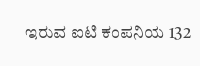ಇರುವ ಐಟಿ ಕಂಪನಿಯ 132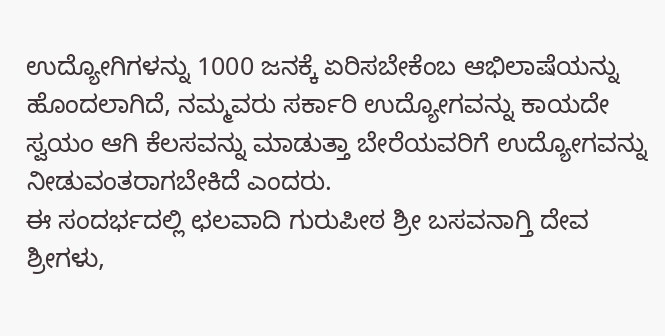ಉದ್ಯೋಗಿಗಳನ್ನು 1000 ಜನಕ್ಕೆ ಏರಿಸಬೇಕೆಂಬ ಆಭಿಲಾಷೆಯನ್ನು ಹೊಂದಲಾಗಿದೆ, ನಮ್ಮವರು ಸರ್ಕಾರಿ ಉದ್ಯೋಗವನ್ನು ಕಾಯದೇ ಸ್ವಯಂ ಆಗಿ ಕೆಲಸವನ್ನು ಮಾಡುತ್ತಾ ಬೇರೆಯವರಿಗೆ ಉದ್ಯೋಗವನ್ನು ನೀಡುವಂತರಾಗಬೇಕಿದೆ ಎಂದರು.
ಈ ಸಂದರ್ಭದಲ್ಲಿ ಛಲವಾದಿ ಗುರುಪೀಠ ಶ್ರೀ ಬಸವನಾಗ್ತಿ ದೇವ ಶ್ರೀಗಳು,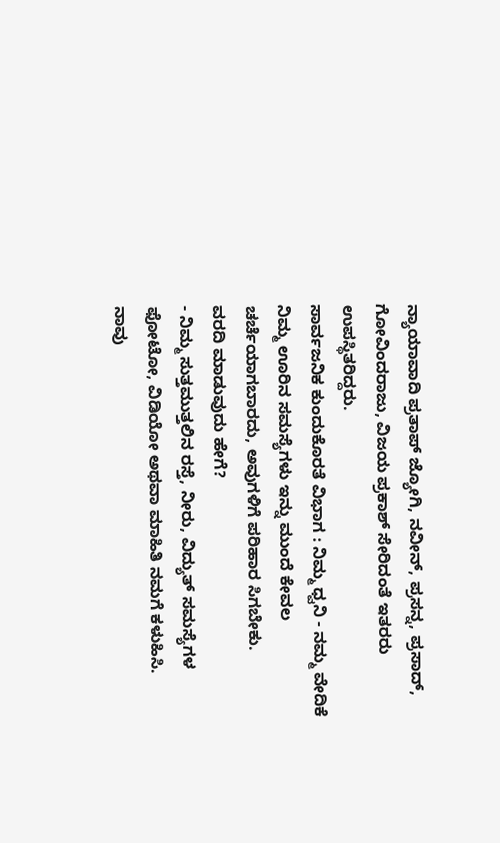ನ್ಯಾಯಾವಾದಿ ಪ್ರತಾಪ್ ಜ್ಯೋಗಿ, ನವೀನ್, ಪ್ರಸನ್ನ, ಪ್ರಸಾದ್, ಗೋವಿಂದರಾಜು, ವಿಜಯ ಪ್ರಕಾಶ್ ಸೇರಿದಂತೆ ಇತರರು ಉಪಸ್ಥಿತರಿದ್ದರು.
ಸಾರ್ವಜನಿಕ ಕುಂದುಕೊರತೆ ವಿಭಾಗ : ನಿಮ್ಮ ಧ್ವನಿ - ನಮ್ಮ ವೇದಿಕೆ
ನಿಮ್ಮ ಊರಿನ ಸಮಸ್ಯೆಗಳು ಇನ್ನು ಮುಂದೆ ಕೇವಲ ಚರ್ಚೆಯಾಗಬಾರದು, ಅವುಗಳಿಗೆ ಪರಿಹಾರ ಸಿಗಬೇಕು.
ವರದಿ ಮಾಡುವುದು ಹೇಗೆ?
- ನಿಮ್ಮ ಸುತ್ತಮುತ್ತಲಿನ ರಸ್ತೆ, ನೀರು, ವಿದ್ಯುತ್ ಸಮಸ್ಯೆಗಳ ಫೋಟೋ, ವಿಡಿಯೋ ಅಥವಾ ಮಾಹಿತಿ ನಮಗೆ ಕಳುಹಿಸಿ.
ನಾವು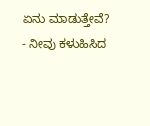ಏನು ಮಾಡುತ್ತೇವೆ?
- ನೀವು ಕಳುಹಿಸಿದ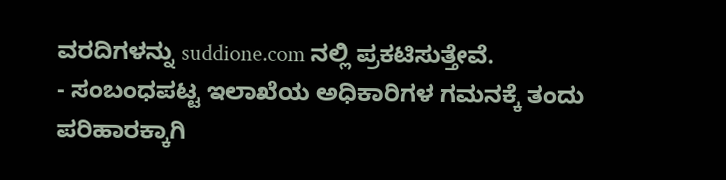ವರದಿಗಳನ್ನು suddione.com ನಲ್ಲಿ ಪ್ರಕಟಿಸುತ್ತೇವೆ.
- ಸಂಬಂಧಪಟ್ಟ ಇಲಾಖೆಯ ಅಧಿಕಾರಿಗಳ ಗಮನಕ್ಕೆ ತಂದು ಪರಿಹಾರಕ್ಕಾಗಿ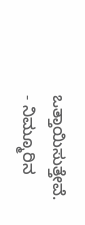ಒತ್ತಾಯಿಸುತ್ತೇವೆ.
- ನಿಮ್ಮೂರಿನ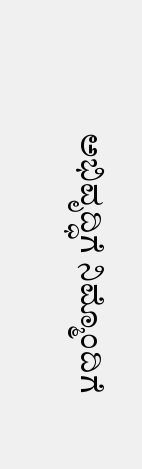ಅಭಿವೃದ್ಧಿಗೆ ನಿಮ್ಮೊಂದಿಗೆ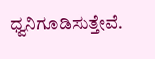ಧ್ವನಿಗೂಡಿಸುತ್ತೇವೆ.